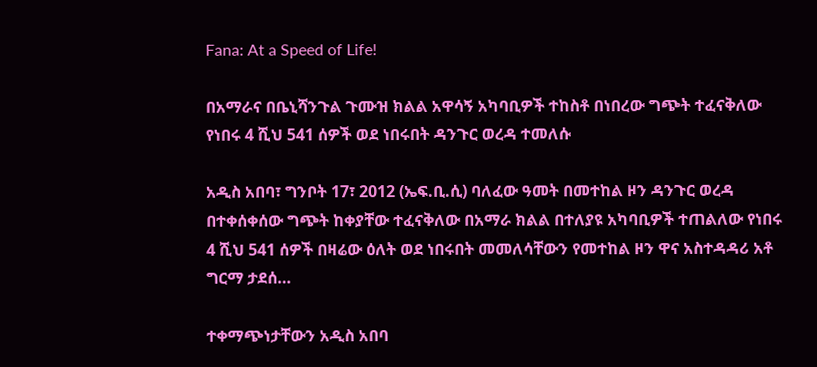Fana: At a Speed of Life!

በአማራና በቤኒሻንጉል ጉሙዝ ክልል አዋሳኝ አካባቢዎች ተከስቶ በነበረው ግጭት ተፈናቅለው የነበሩ 4 ሺህ 541 ሰዎች ወደ ነበሩበት ዳንጉር ወረዳ ተመለሱ

አዲስ አበባ፣ ግንቦት 17፣ 2012 (ኤፍ.ቢ.ሲ) ባለፈው ዓመት በመተከል ዞን ዳንጉር ወረዳ በተቀሰቀሰው ግጭት ከቀያቸው ተፈናቅለው በአማራ ክልል በተለያዩ አካባቢዎች ተጠልለው የነበሩ 4 ሺህ 541 ሰዎች በዛሬው ዕለት ወደ ነበሩበት መመለሳቸውን የመተከል ዞን ዋና አስተዳዳሪ አቶ ግርማ ታደሰ…

ተቀማጭነታቸውን አዲስ አበባ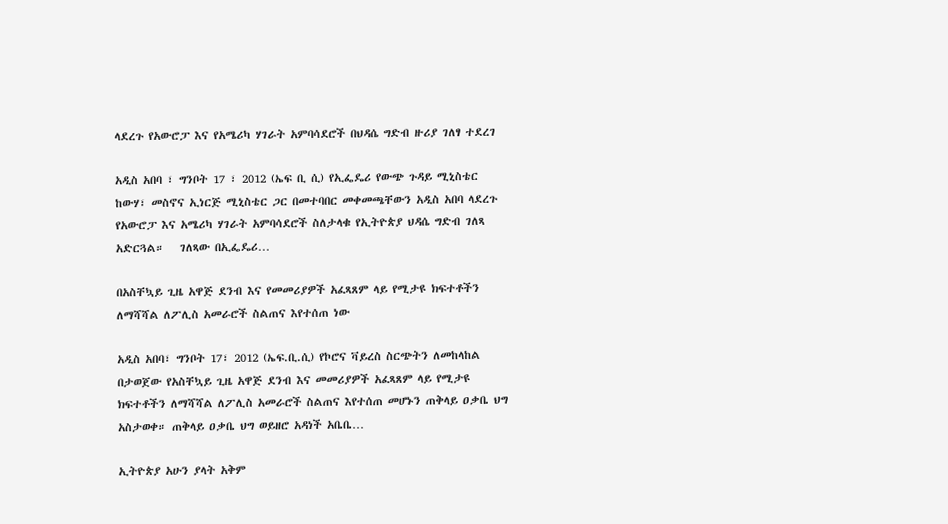ላደረጉ የአውሮፓ እና የአሜሪካ ሃገራት አምባሳደሮች በህዳሴ ግድብ ዙሪያ ገለፃ ተደረገ

አዲስ አበባ ፣ ግንቦት 17 ፣ 2012 (ኤፍ ቢ ሲ) የኢፌዴሪ የውጭ ጉዳይ ሚኒስቴር ከውሃ፣ መስኖና ኢነርጅ ሚኒስቴር ጋር በመተባበር መቀመጫቸውን አዲስ አበባ ላደረጉ የአውሮፓ እና አሜሪካ ሃገራት አምባሳደሮች ስለታላቁ የኢትዮጵያ ህዳሴ ግድብ ገለጻ አድርጓል።   ገለጻው በኢፌዴሪ…

በአስቸኳይ ጊዜ አዋጅ ደንብ እና የመመሪያዎች አፈጻጸም ላይ የሚታዩ ክፍተቶችን ለማሻሻል ለፖሊስ አመራሮች ስልጠና እየተሰጠ ነው

አዲስ አበባ፣ ግንቦት 17፣ 2012 (ኤፍ.ቢ.ሲ) የኮሮና ቫይረስ ስርጭትን ለመከላከል በታወጀው የአስቸኳይ ጊዜ አዋጅ ደንብ እና መመሪያዎች አፈጻጸም ላይ የሚታዩ ክፍተቶችን ለማሻሻል ለፖሊስ አመራሮች ስልጠና እየተሰጠ መሆኑን ጠቅላይ ዐቃቤ ህግ አስታወቀ። ጠቅላይ ዐቃቤ ህግ ወይዘሮ አዳነች አቤቤ…

ኢትዮጵያ አሁን ያላት አቅም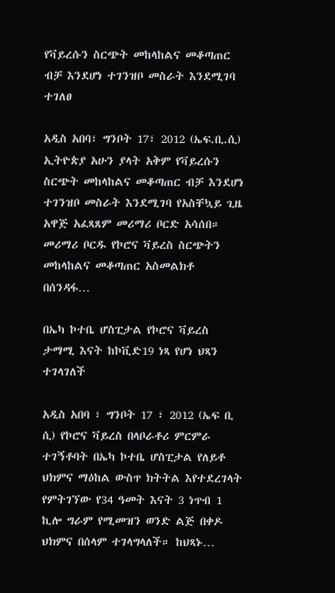የቫይረሱን ስርጭት መከላከልና መቆጣጠር ብቻ እንደሆነ ተገንዝቦ መስራት እንደሚገባ ተገለፀ

አዲስ አበባ፣ ግንቦት 17፣ 2012 (ኤፍ.ቢ.ሲ) ኢትዮጵያ አሁን ያላት አቅም የቫይረሱን ስርጭት መከላከልና መቆጣጠር ብቻ እንደሆነ ተገንዝቦ መስራት እንደሚገባ የአስቸኳይ ጊዜ አዋጅ አፈጻጸም መሪማሪ ቦርድ አሳሰበ። መሪማሪ ቦርዱ የኮሮና ቫይረስ ስርጭትን መከላከልና መቆጣጠር አስመልክቶ በሰንዳፋ…

በኤካ ኮተቤ ሆስፒታል የኮሮና ቫይረስ ታማሚ እናት ከኮቪድ19 ነጻ የሆነ ህጻን ተገላገለች

አዲስ አበባ ፣ ግንቦት 17 ፣ 2012 (ኤፍ ቢ ሲ) የኮሮና ቫይረስ በላቦራቶሪ ምርምራ ተገኝቶባት በኤካ ኮተቤ ሆስፒታል የለይቶ ህክምና ማዕከል ውስጥ ክትትል እየተደረገላት የምትገኘው የ34 ዓመት እናት 3 ነጥብ 1 ኪሎ ግራም የሚመዝን ወንድ ልጅ በቀዶ ህክምና በሰላም ተገላግላለች። ከህጻኑ…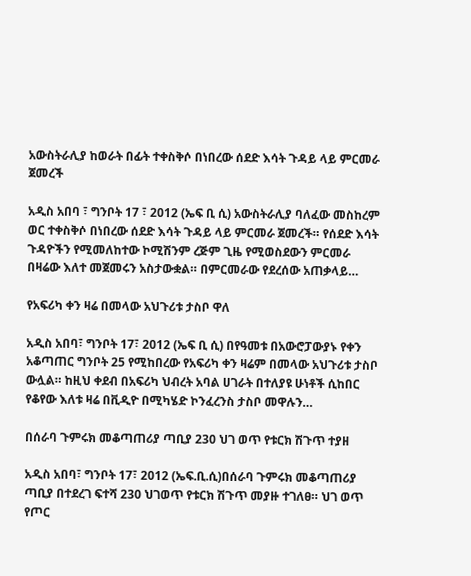አውስትራሊያ ከወራት በፊት ተቀስቅሶ በነበረው ሰደድ እሳት ጉዳይ ላይ ምርመራ ጀመረች

አዲስ አበባ ፣ ግንቦት 17 ፣ 2012 (ኤፍ ቢ ሲ) አውስትራሊያ ባለፈው መስከረም ወር ተቀስቅሶ በነበረው ሰደድ እሳት ጉዳይ ላይ ምርመራ ጀመረች። የሰደድ እሳት ጉዳዮችን የሚመለከተው ኮሚሽንም ረጅም ጊዜ የሚወስደውን ምርመራ በዛሬው እለተ መጀመሩን አስታውቋል። በምርመራው የደረሰው አጠቃላይ…

የአፍሪካ ቀን ዛሬ በመላው አህጉሪቱ ታስቦ ዋለ

አዲስ አበባ፣ ግንቦት 17፣ 2012 (ኤፍ ቢ ሲ) በየዓመቱ በአውሮፓውያኑ የቀን አቆጣጠር ግንቦት 25 የሚከበረው የአፍሪካ ቀን ዛሬም በመላው አህጉሪቱ ታስቦ ውሏል። ከዚህ ቀደብ በአፍሪካ ህብረት አባል ሀገራት በተለያዩ ሁነቶች ሲከበር የቆየው እለቱ ዛሬ በቪዲዮ በሚካሄድ ኮንፈረንስ ታስቦ መዋሉን…

በሰራባ ጉምሩክ መቆጣጠሪያ ጣቢያ 230 ህገ ወጥ የቱርክ ሽጉጥ ተያዘ

አዲስ አበባ፣ ግንቦት 17፣ 2012 (ኤፍ.ቢ.ሲ)በሰራባ ጉምሩክ መቆጣጠሪያ ጣቢያ በተደረገ ፍተሻ 230 ህገወጥ የቱርክ ሽጉጥ መያዙ ተገለፀ። ህገ ወጥ የጦር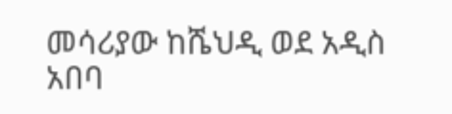መሳሪያው ከሼህዲ ወደ አዲስ አበባ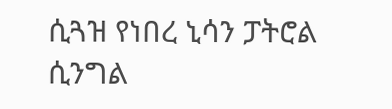ሲጓዝ የነበረ ኒሳን ፓትሮል ሲንግል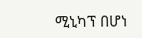ሚኒካፕ በሆነ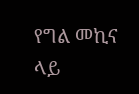የግል መኪና ላይ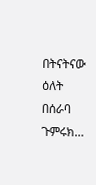በትናትናው ዕለት በሰራባ ጉምሩክ…